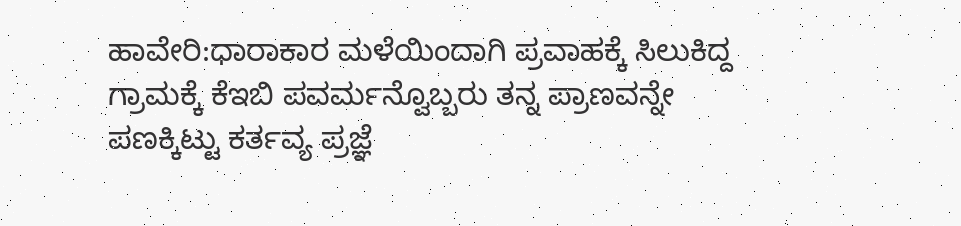ಹಾವೇರಿ:ಧಾರಾಕಾರ ಮಳೆಯಿಂದಾಗಿ ಪ್ರವಾಹಕ್ಕೆ ಸಿಲುಕಿದ್ದ ಗ್ರಾಮಕ್ಕೆ ಕೆಇಬಿ ಪವರ್ಮನ್ವೊಬ್ಬರು ತನ್ನ ಪ್ರಾಣವನ್ನೇ ಪಣಕ್ಕಿಟ್ಟು ಕರ್ತವ್ಯ ಪ್ರಜ್ಞೆ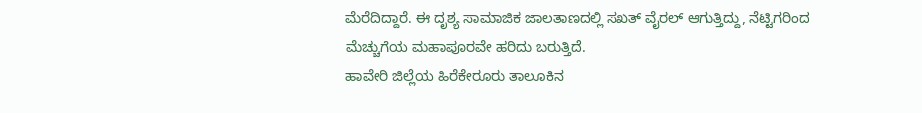ಮೆರೆದಿದ್ದಾರೆ. ಈ ದೃಶ್ಯ ಸಾಮಾಜಿಕ ಜಾಲತಾಣದಲ್ಲಿ ಸಖತ್ ವೈರಲ್ ಆಗುತ್ತಿದ್ದು, ನೆಟ್ಟಿಗರಿಂದ ಮೆಚ್ಚುಗೆಯ ಮಹಾಪೂರವೇ ಹರಿದು ಬರುತ್ತಿದೆ.
ಹಾವೇರಿ ಜಿಲ್ಲೆಯ ಹಿರೆಕೇರೂರು ತಾಲೂಕಿನ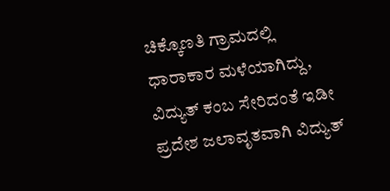ಚಿಕ್ಕೊಣತಿ ಗ್ರಾಮದಲ್ಲಿ ಧಾರಾಕಾರ ಮಳೆಯಾಗಿದ್ದು, ವಿದ್ಯುತ್ ಕಂಬ ಸೇರಿದಂತೆ ಇಡೀ ಪ್ರದೇಶ ಜಲಾವೃತವಾಗಿ ವಿದ್ಯುತ್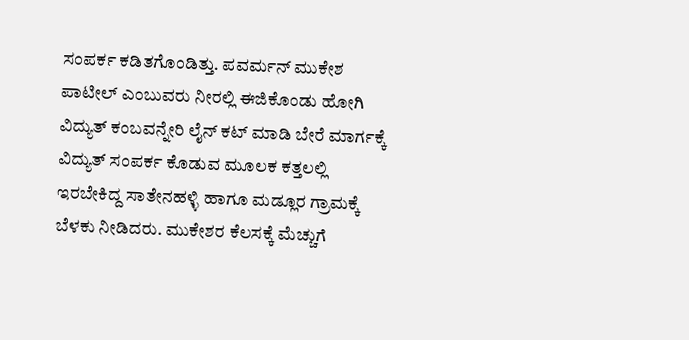ಸಂಪರ್ಕ ಕಡಿತಗೊಂಡಿತ್ತು. ಪವರ್ಮನ್ ಮುಕೇಶ ಪಾಟೀಲ್ ಎಂಬುವರು ನೀರಲ್ಲಿ ಈಜಿಕೊಂಡು ಹೋಗಿ ವಿದ್ಯುತ್ ಕಂಬವನ್ನೇರಿ ಲೈನ್ ಕಟ್ ಮಾಡಿ ಬೇರೆ ಮಾರ್ಗಕ್ಕೆ ವಿದ್ಯುತ್ ಸಂಪರ್ಕ ಕೊಡುವ ಮೂಲಕ ಕತ್ತಲಲ್ಲಿ ಇರಬೇಕಿದ್ದ ಸಾತೇನಹಳ್ಳಿ ಹಾಗೂ ಮಡ್ಲೂರ ಗ್ರಾಮಕ್ಕೆ ಬೆಳಕು ನೀಡಿದರು. ಮುಕೇಶರ ಕೆಲಸಕ್ಕೆ ಮೆಚ್ಚುಗೆ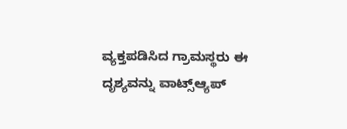ವ್ಯಕ್ತಪಡಿಸಿದ ಗ್ರಾಮಸ್ಥರು ಈ ದೃಶ್ಯವನ್ನು ವಾಟ್ಸ್ಆ್ಯಪ್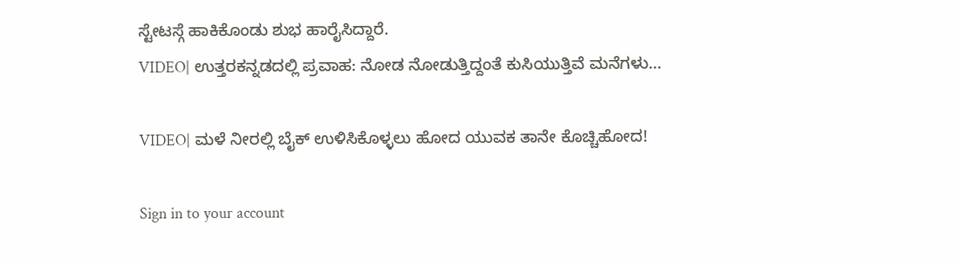ಸ್ಟೇಟಸ್ಗೆ ಹಾಕಿಕೊಂಡು ಶುಭ ಹಾರೈಸಿದ್ದಾರೆ.
VIDEO| ಉತ್ತರಕನ್ನಡದಲ್ಲಿ ಪ್ರವಾಹ: ನೋಡ ನೋಡುತ್ತಿದ್ದಂತೆ ಕುಸಿಯುತ್ತಿವೆ ಮನೆಗಳು…

VIDEO| ಮಳೆ ನೀರಲ್ಲಿ ಬೈಕ್ ಉಳಿಸಿಕೊಳ್ಳಲು ಹೋದ ಯುವಕ ತಾನೇ ಕೊಚ್ಚಿಹೋದ!

Sign in to your account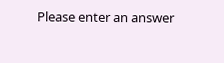Please enter an answer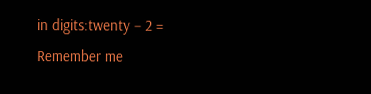in digits:twenty − 2 =
Remember me